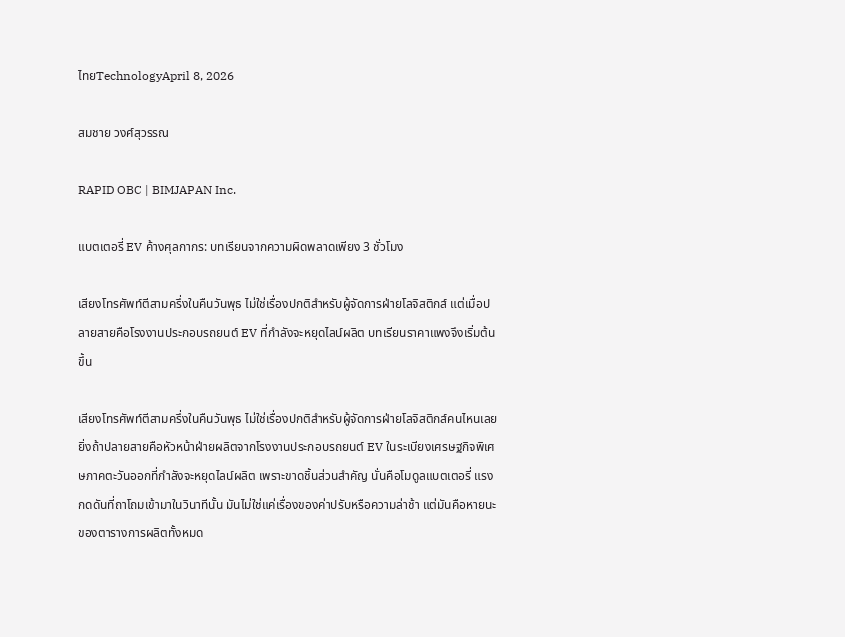ไทยTechnologyApril 8, 2026

สมชาย วงศ์สุวรรณ

RAPID OBC | BIMJAPAN Inc.

แบตเตอรี่ EV ค้างศุลกากร: บทเรียนจากความผิดพลาดเพียง 3 ชั่วโมง

เสียงโทรศัพท์ตีสามครึ่งในคืนวันพุธ ไม่ใช่เรื่องปกติสำหรับผู้จัดการฝ่ายโลจิสติกส์ แต่เมื่อปลายสายคือโรงงานประกอบรถยนต์ EV ที่กำลังจะหยุดไลน์ผลิต บทเรียนราคาแพงจึงเริ่มต้นขึ้น

เสียงโทรศัพท์ตีสามครึ่งในคืนวันพุธ ไม่ใช่เรื่องปกติสำหรับผู้จัดการฝ่ายโลจิสติกส์คนไหนเลย ยิ่งถ้าปลายสายคือหัวหน้าฝ่ายผลิตจากโรงงานประกอบรถยนต์ EV ในระเบียงเศรษฐกิจพิเศษภาคตะวันออกที่กำลังจะหยุดไลน์ผลิต เพราะขาดชิ้นส่วนสำคัญ นั่นคือโมดูลแบตเตอรี่ แรงกดดันที่ถาโถมเข้ามาในวินาทีนั้น มันไม่ใช่แค่เรื่องของค่าปรับหรือความล่าช้า แต่มันคือหายนะของตารางการผลิตทั้งหมด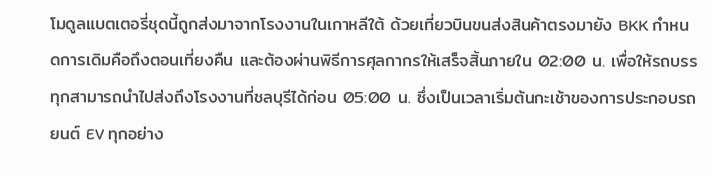โมดูลแบตเตอรี่ชุดนี้ถูกส่งมาจากโรงงานในเกาหลีใต้ ด้วยเที่ยวบินขนส่งสินค้าตรงมายัง BKK กำหนดการเดิมคือถึงตอนเที่ยงคืน และต้องผ่านพิธีการศุลกากรให้เสร็จสิ้นภายใน 02:00 น. เพื่อให้รถบรรทุกสามารถนำไปส่งถึงโรงงานที่ชลบุรีได้ก่อน 05:00 น. ซึ่งเป็นเวลาเริ่มต้นกะเช้าของการประกอบรถยนต์ EV ทุกอย่าง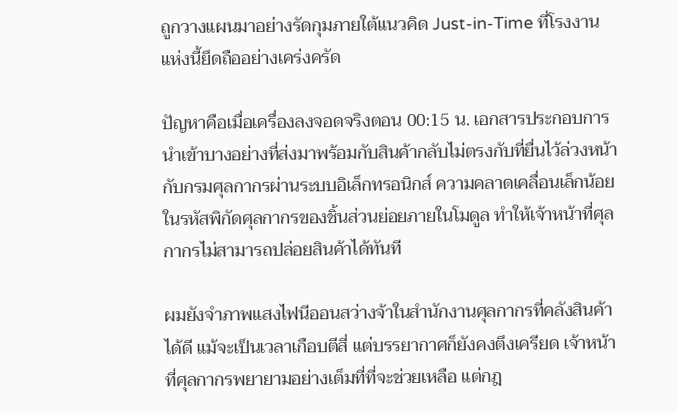ถูกวางแผนมาอย่างรัดกุมภายใต้แนวคิด Just-in-Time ที่โรงงานแห่งนี้ยึดถืออย่างเคร่งครัด

ปัญหาคือเมื่อเครื่องลงจอดจริงตอน 00:15 น. เอกสารประกอบการนำเข้าบางอย่างที่ส่งมาพร้อมกับสินค้ากลับไม่ตรงกับที่ยื่นไว้ล่วงหน้ากับกรมศุลกากรผ่านระบบอิเล็กทรอนิกส์ ความคลาดเคลื่อนเล็กน้อยในรหัสพิกัดศุลกากรของชิ้นส่วนย่อยภายในโมดูล ทำให้เจ้าหน้าที่ศุลกากรไม่สามารถปล่อยสินค้าได้ทันที

ผมยังจำภาพแสงไฟนีออนสว่างจ้าในสำนักงานศุลกากรที่คลังสินค้าได้ดี แม้จะเป็นเวลาเกือบตีสี่ แต่บรรยากาศก็ยังคงตึงเครียด เจ้าหน้าที่ศุลกากรพยายามอย่างเต็มที่ที่จะช่วยเหลือ แต่กฎ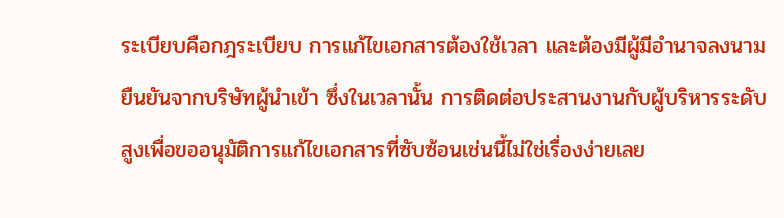ระเบียบคือกฎระเบียบ การแก้ไขเอกสารต้องใช้เวลา และต้องมีผู้มีอำนาจลงนามยืนยันจากบริษัทผู้นำเข้า ซึ่งในเวลานั้น การติดต่อประสานงานกับผู้บริหารระดับสูงเพื่อขออนุมัติการแก้ไขเอกสารที่ซับซ้อนเช่นนี้ไม่ใช่เรื่องง่ายเลย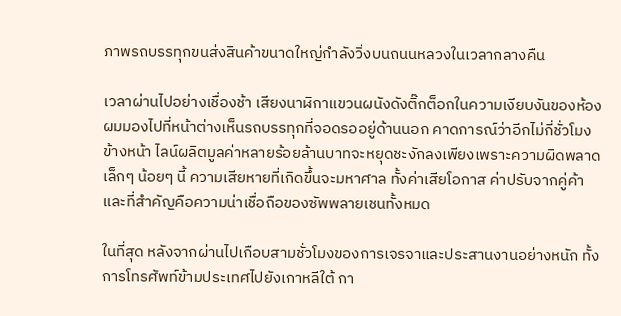ภาพรถบรรทุกขนส่งสินค้าขนาดใหญ่กำลังวิ่งบนถนนหลวงในเวลากลางคืน

เวลาผ่านไปอย่างเชื่องช้า เสียงนาฬิกาแขวนผนังดังติ๊กต็อกในความเงียบงันของห้อง ผมมองไปที่หน้าต่างเห็นรถบรรทุกที่จอดรออยู่ด้านนอก คาดการณ์ว่าอีกไม่กี่ชั่วโมงข้างหน้า ไลน์ผลิตมูลค่าหลายร้อยล้านบาทจะหยุดชะงักลงเพียงเพราะความผิดพลาดเล็กๆ น้อยๆ นี้ ความเสียหายที่เกิดขึ้นจะมหาศาล ทั้งค่าเสียโอกาส ค่าปรับจากคู่ค้า และที่สำคัญคือความน่าเชื่อถือของซัพพลายเชนทั้งหมด

ในที่สุด หลังจากผ่านไปเกือบสามชั่วโมงของการเจรจาและประสานงานอย่างหนัก ทั้งการโทรศัพท์ข้ามประเทศไปยังเกาหลีใต้ กา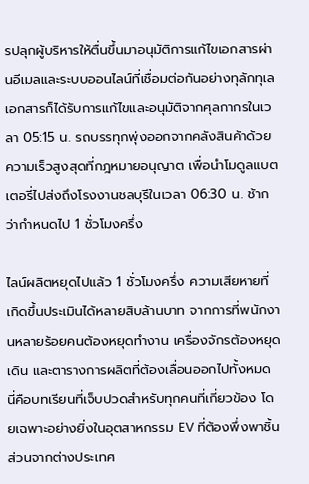รปลุกผู้บริหารให้ตื่นขึ้นมาอนุมัติการแก้ไขเอกสารผ่านอีเมลและระบบออนไลน์ที่เชื่อมต่อกันอย่างทุลักทุเล เอกสารก็ได้รับการแก้ไขและอนุมัติจากศุลกากรในเวลา 05:15 น. รถบรรทุกพุ่งออกจากคลังสินค้าด้วยความเร็วสูงสุดที่กฎหมายอนุญาต เพื่อนำโมดูลแบตเตอรี่ไปส่งถึงโรงงานชลบุรีในเวลา 06:30 น. ช้ากว่ากำหนดไป 1 ชั่วโมงครึ่ง

ไลน์ผลิตหยุดไปแล้ว 1 ชั่วโมงครึ่ง ความเสียหายที่เกิดขึ้นประเมินได้หลายสิบล้านบาท จากการที่พนักงานหลายร้อยคนต้องหยุดทำงาน เครื่องจักรต้องหยุดเดิน และตารางการผลิตที่ต้องเลื่อนออกไปทั้งหมด นี่คือบทเรียนที่เจ็บปวดสำหรับทุกคนที่เกี่ยวข้อง โดยเฉพาะอย่างยิ่งในอุตสาหกรรม EV ที่ต้องพึ่งพาชิ้นส่วนจากต่างประเทศ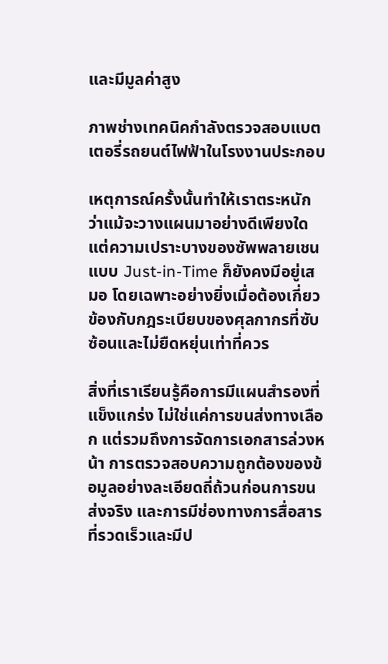และมีมูลค่าสูง

ภาพช่างเทคนิคกำลังตรวจสอบแบตเตอรี่รถยนต์ไฟฟ้าในโรงงานประกอบ

เหตุการณ์ครั้งนั้นทำให้เราตระหนักว่าแม้จะวางแผนมาอย่างดีเพียงใด แต่ความเปราะบางของซัพพลายเชนแบบ Just-in-Time ก็ยังคงมีอยู่เสมอ โดยเฉพาะอย่างยิ่งเมื่อต้องเกี่ยวข้องกับกฎระเบียบของศุลกากรที่ซับซ้อนและไม่ยืดหยุ่นเท่าที่ควร

สิ่งที่เราเรียนรู้คือการมีแผนสำรองที่แข็งแกร่ง ไม่ใช่แค่การขนส่งทางเลือก แต่รวมถึงการจัดการเอกสารล่วงหน้า การตรวจสอบความถูกต้องของข้อมูลอย่างละเอียดถี่ถ้วนก่อนการขนส่งจริง และการมีช่องทางการสื่อสารที่รวดเร็วและมีป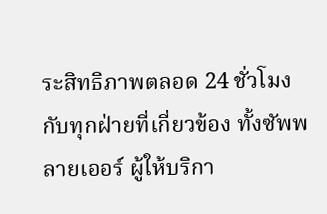ระสิทธิภาพตลอด 24 ชั่วโมงกับทุกฝ่ายที่เกี่ยวข้อง ทั้งซัพพลายเออร์ ผู้ให้บริกา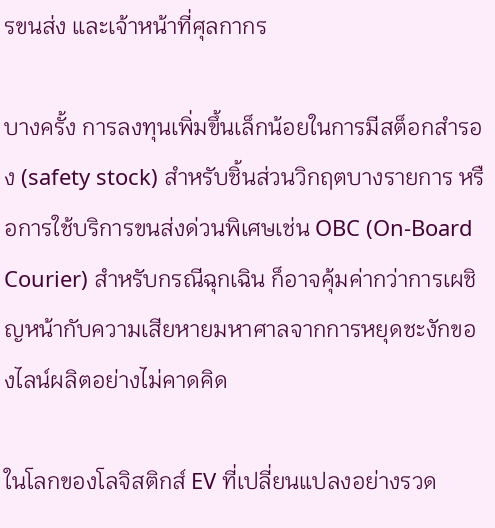รขนส่ง และเจ้าหน้าที่ศุลกากร

บางครั้ง การลงทุนเพิ่มขึ้นเล็กน้อยในการมีสต็อกสำรอง (safety stock) สำหรับชิ้นส่วนวิกฤตบางรายการ หรือการใช้บริการขนส่งด่วนพิเศษเช่น OBC (On-Board Courier) สำหรับกรณีฉุกเฉิน ก็อาจคุ้มค่ากว่าการเผชิญหน้ากับความเสียหายมหาศาลจากการหยุดชะงักของไลน์ผลิตอย่างไม่คาดคิด

ในโลกของโลจิสติกส์ EV ที่เปลี่ยนแปลงอย่างรวด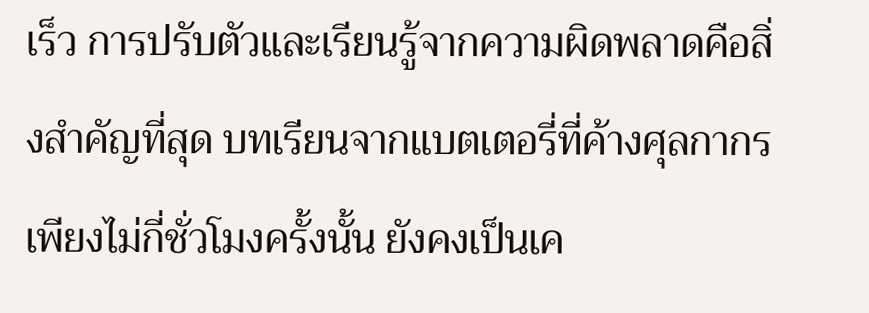เร็ว การปรับตัวและเรียนรู้จากความผิดพลาดคือสิ่งสำคัญที่สุด บทเรียนจากแบตเตอรี่ที่ค้างศุลกากรเพียงไม่กี่ชั่วโมงครั้งนั้น ยังคงเป็นเค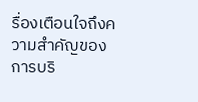รื่องเตือนใจถึงความสำคัญของการบริ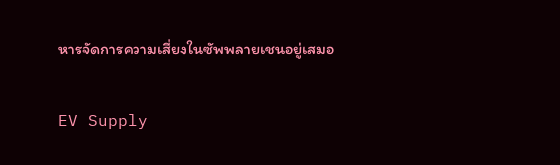หารจัดการความเสี่ยงในซัพพลายเชนอยู่เสมอ

EV Supply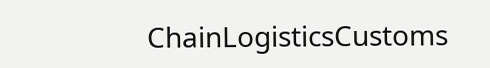ChainLogisticsCustoms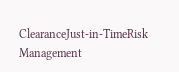ClearanceJust-in-TimeRisk Management